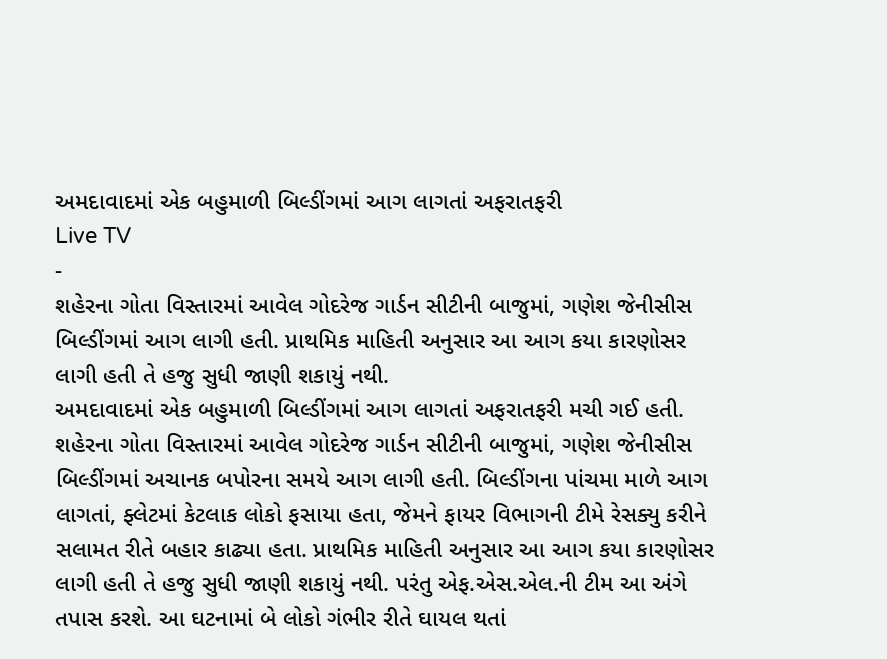અમદાવાદમાં એક બહુમાળી બિલ્ડીંગમાં આગ લાગતાં અફરાતફરી
Live TV
-
શહેરના ગોતા વિસ્તારમાં આવેલ ગોદરેજ ગાર્ડન સીટીની બાજુમાં, ગણેશ જેનીસીસ બિલ્ડીંગમાં આગ લાગી હતી. પ્રાથમિક માહિતી અનુસાર આ આગ કયા કારણોસર લાગી હતી તે હજુ સુધી જાણી શકાયું નથી.
અમદાવાદમાં એક બહુમાળી બિલ્ડીંગમાં આગ લાગતાં અફરાતફરી મચી ગઈ હતી. શહેરના ગોતા વિસ્તારમાં આવેલ ગોદરેજ ગાર્ડન સીટીની બાજુમાં, ગણેશ જેનીસીસ બિલ્ડીંગમાં અચાનક બપોરના સમયે આગ લાગી હતી. બિલ્ડીંગના પાંચમા માળે આગ લાગતાં, ફ્લેટમાં કેટલાક લોકો ફસાયા હતા, જેમને ફાયર વિભાગની ટીમે રેસક્યુ કરીને સલામત રીતે બહાર કાઢ્યા હતા. પ્રાથમિક માહિતી અનુસાર આ આગ કયા કારણોસર લાગી હતી તે હજુ સુધી જાણી શકાયું નથી. પરંતુ એફ.એસ.એલ.ની ટીમ આ અંગે તપાસ કરશે. આ ઘટનામાં બે લોકો ગંભીર રીતે ઘાયલ થતાં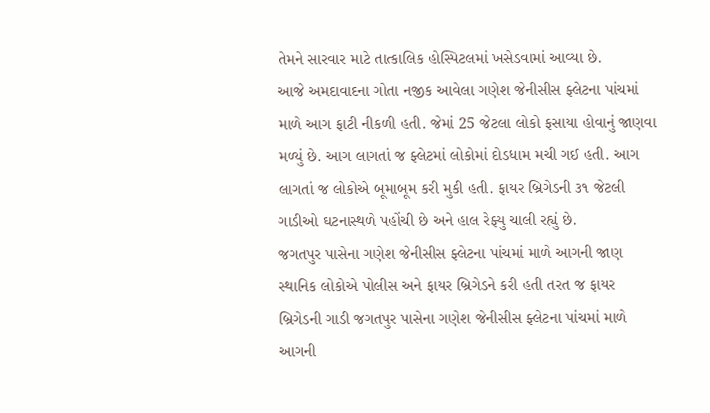તેમને સારવાર માટે તાત્કાલિક હોસ્પિટલમાં ખસેડવામાં આવ્યા છે.
આજે અમદાવાદના ગોતા નજીક આવેલા ગણેશ જેનીસીસ ફ્લેટના પાંચમાં માળે આગ ફાટી નીકળી હતી. જેમાં 25 જેટલા લોકો ફસાયા હોવાનું જાણવા મળ્યું છે. આગ લાગતાં જ ફ્લેટમાં લોકોમાં દોડધામ મચી ગઈ હતી. આગ લાગતાં જ લોકોએ બૂમાબૂમ કરી મુકી હતી. ફાયર બ્રિગેડની ૩૧ જેટલી ગાડીઓ ઘટનાસ્થળે પહોંચી છે અને હાલ રેફ્યુ ચાલી રહ્યું છે.
જગતપુર પાસેના ગણેશ જેનીસીસ ફ્લેટના પાંચમાં માળે આગની જાણ સ્થાનિક લોકોએ પોલીસ અને ફાયર બ્રિગેડને કરી હતી તરત જ ફાયર બ્રિગેડની ગાડી જગતપુર પાસેના ગણેશ જેનીસીસ ફ્લેટના પાંચમાં માળે આગની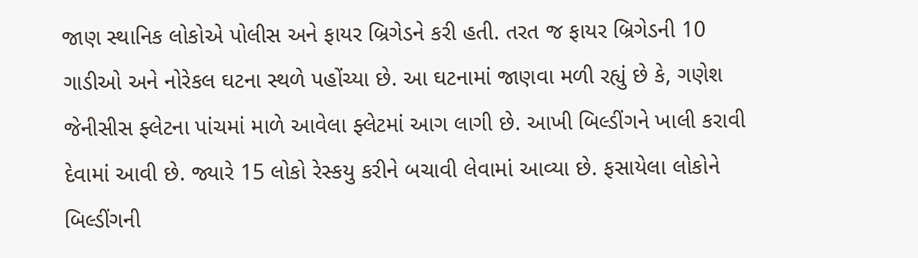જાણ સ્થાનિક લોકોએ પોલીસ અને ફાયર બ્રિગેડને કરી હતી. તરત જ ફાયર બ્રિગેડની 10 ગાડીઓ અને નોરેકલ ઘટના સ્થળે પહોંચ્યા છે. આ ઘટનામાં જાણવા મળી રહ્યું છે કે, ગણેશ જેનીસીસ ફ્લેટના પાંચમાં માળે આવેલા ફ્લેટમાં આગ લાગી છે. આખી બિલ્ડીંગને ખાલી કરાવી દેવામાં આવી છે. જ્યારે 15 લોકો રેસ્કયુ કરીને બચાવી લેવામાં આવ્યા છે. ફસાયેલા લોકોને બિલ્ડીંગની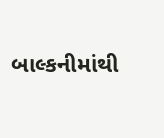બાલ્કનીમાંથી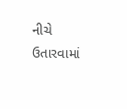નીચે ઉતારવામાં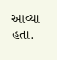આવ્યા હતા.